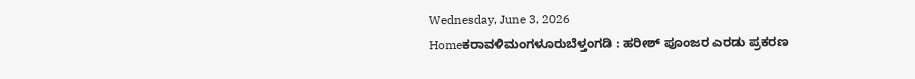Wednesday, June 3, 2026
Homeಕರಾವಳಿಮಂಗಳೂರುಬೆಳ್ತಂಗಡಿ : ಹರೀಶ್ ಪೂಂಜರ ಎರಡು ಪ್ರಕರಣ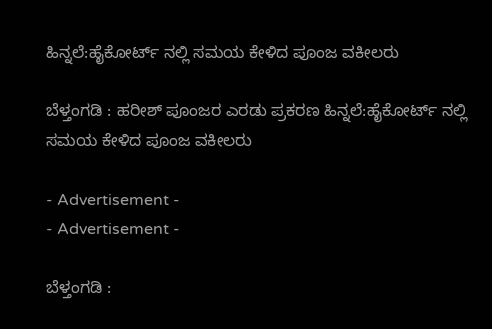ಹಿನ್ನಲೆ:ಹೈಕೋರ್ಟ್ ನಲ್ಲಿ ಸಮಯ ಕೇಳಿದ ಪೂಂಜ ವಕೀಲರು

ಬೆಳ್ತಂಗಡಿ : ಹರೀಶ್ ಪೂಂಜರ ಎರಡು ಪ್ರಕರಣ ಹಿನ್ನಲೆ:ಹೈಕೋರ್ಟ್ ನಲ್ಲಿ ಸಮಯ ಕೇಳಿದ ಪೂಂಜ ವಕೀಲರು

- Advertisement -
- Advertisement -

ಬೆಳ್ತಂಗಡಿ :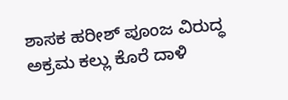ಶಾಸಕ ಹರೀಶ್ ಪೂಂಜ ವಿರುದ್ಧ ಅಕ್ರಮ ಕಲ್ಲು ಕೊರೆ ದಾಳಿ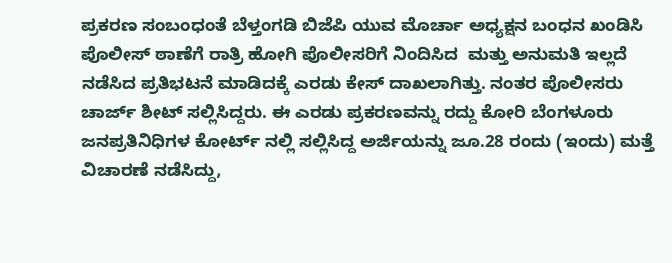ಪ್ರಕರಣ ಸಂಬಂಧಂತೆ ಬೆಳ್ತಂಗಡಿ ಬಿಜೆಪಿ ಯುವ ಮೊರ್ಚಾ ಅಧ್ಯಕ್ಷನ ಬಂಧನ ಖಂಡಿಸಿ ಪೊಲೀಸ್ ಠಾಣೆಗೆ ರಾತ್ರಿ ಹೋಗಿ ಪೊಲೀಸರಿಗೆ ನಿಂದಿಸಿದ  ಮತ್ತು ಅನುಮತಿ ಇಲ್ಲದೆ ನಡೆಸಿದ ಪ್ರತಿಭಟನೆ ಮಾಡಿದಕ್ಕೆ ಎರಡು ಕೇಸ್ ದಾಖಲಾಗಿತ್ತು. ನಂತರ ಪೊಲೀಸರು ಚಾರ್ಜ್ ಶೀಟ್ ಸಲ್ಲಿಸಿದ್ದರು. ಈ ಎರಡು ಪ್ರಕರಣವನ್ನು ರದ್ದು ಕೋರಿ ಬೆಂಗಳೂರು ಜನಪ್ರತಿನಿಧಿಗಳ ಕೋರ್ಟ್ ನಲ್ಲಿ ಸಲ್ಲಿಸಿದ್ದ ಅರ್ಜಿಯನ್ನು ಜೂ.28 ರಂದು (ಇಂದು) ಮತ್ತೆ ವಿಚಾರಣೆ ನಡೆಸಿದ್ದು,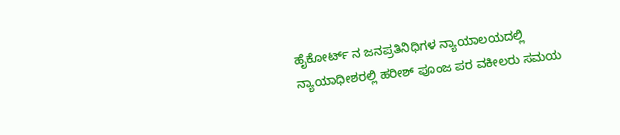ಹೈಕೋರ್ಟ್ ನ ಜನಪ್ರತಿನಿಧಿಗಳ ನ್ಯಾಯಾಲಯದಲ್ಲಿ ನ್ಯಾಯಾಧೀಶರಲ್ಲಿ ಹರೀಶ್ ಪೂಂಜ ಪರ ವಕೀಲರು ಸಮಯ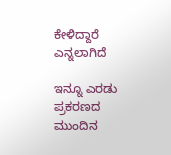ಕೇಳಿದ್ದಾರೆ ಎನ್ನಲಾಗಿದೆ

ಇನ್ನೂ ಎರಡು ಪ್ರಕರಣದ ಮುಂದಿನ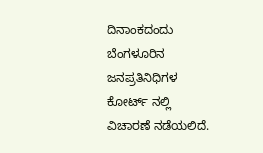ದಿನಾಂಕದಂದು ಬೆಂಗಳೂರಿನ ಜನಪ್ರತಿನಿಧಿಗಳ ಕೋರ್ಟ್ ನಲ್ಲಿ ವಿಚಾರಣೆ ನಡೆಯಲಿದೆ.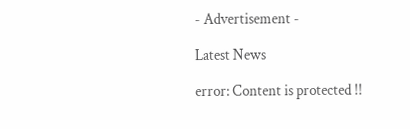- Advertisement -

Latest News

error: Content is protected !!